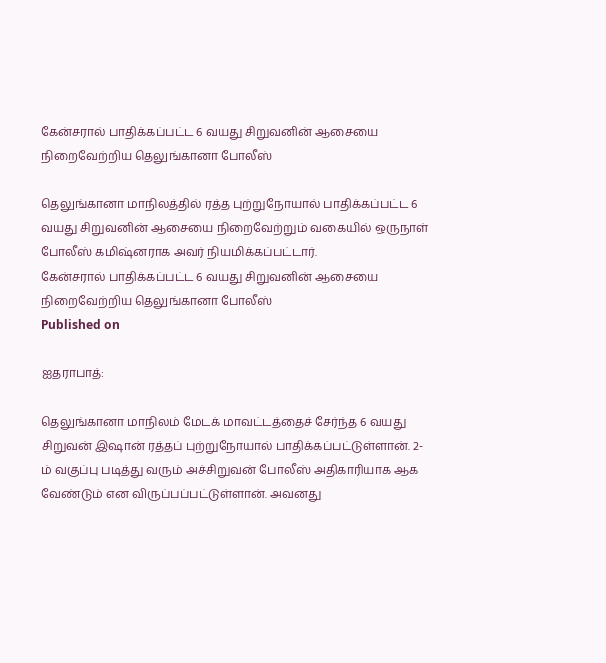கேன்சரால் பாதிக்கப்பட்ட 6 வயது சிறுவனின் ஆசையை நிறைவேற்றிய தெலுங்கானா போலீஸ்

தெலுங்கானா மாநிலத்தில் ரத்த புற்றுநோயால் பாதிக்கப்பட்ட 6 வயது சிறுவனின் ஆசையை நிறைவேற்றும் வகையில் ஒருநாள் போலீஸ் கமிஷ்னராக அவர் நியமிக்கப்பட்டார்.
கேன்சரால் பாதிக்கப்பட்ட 6 வயது சிறுவனின் ஆசையை நிறைவேற்றிய தெலுங்கானா போலீஸ்
Published on

ஐதராபாத்:

தெலுங்கானா மாநிலம் மேடக் மாவட்டத்தைச் சேர்ந்த 6 வயது சிறுவன் இஷான் ரத்தப் புற்றுநோயால் பாதிக்கப்பட்டுள்ளான். 2-ம் வகுப்பு படித்து வரும் அச்சிறுவன் போலீஸ் அதிகாரியாக ஆக வேண்டும் என விருப்பப்பட்டுள்ளான். அவனது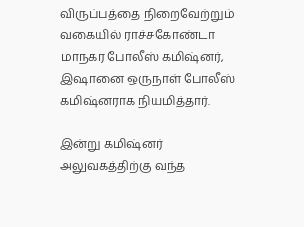விருப்பத்தை நிறைவேற்றும் வகையில் ராச்சகோண்டா மாநகர போலீஸ் கமிஷ்னர், இஷானை ஒருநாள் போலீஸ் கமிஷ்னராக நியமித்தார்.

இன்று கமிஷ்னர் அலுவகத்திற்கு வந்த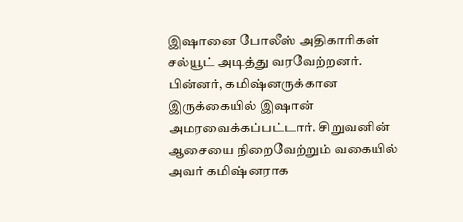இஷானை போலீஸ் அதிகாரிகள் சல்யூட் அடித்து வரவேற்றனர். பின்னர், கமிஷ்னருக்கான இருக்கையில் இஷான் அமரவைக்கப்பட்டார். சிறுவனின் ஆசையை நிறைவேற்றும் வகையில் அவர் கமிஷ்னராக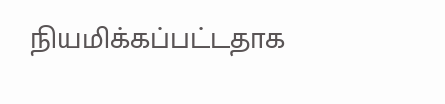நியமிக்கப்பட்டதாக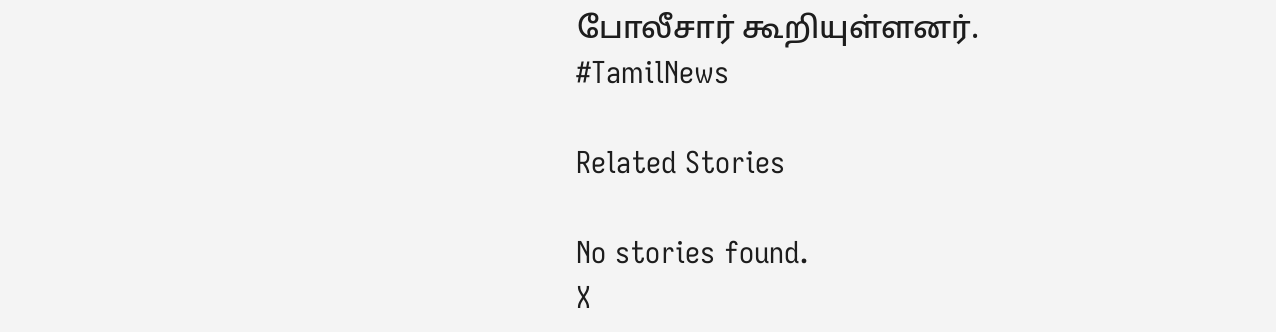போலீசார் கூறியுள்ளனர். #TamilNews

Related Stories

No stories found.
X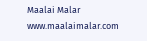Maalai Malar
www.maalaimalar.com